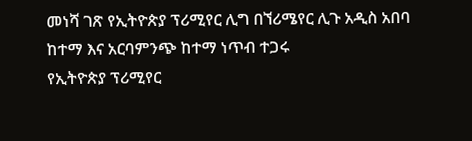መነሻ ገጽ የኢትዮጵያ ፕሪሚየር ሊግ በኘሪሜየር ሊጉ አዲስ አበባ ከተማ እና አርባምንጭ ከተማ ነጥብ ተጋሩ
የኢትዮጵያ ፕሪሚየር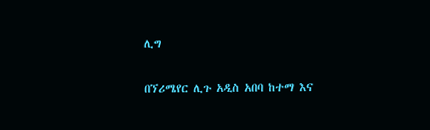ሊግ

በኘሪሜየር ሊጉ አዲስ አበባ ከተማ እና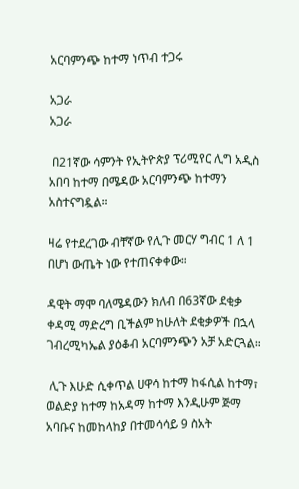አርባምንጭ ከተማ ነጥብ ተጋሩ

አጋራ
አጋራ

 በ21ኛው ሳምንት የኢትዮጵያ ፕሪሚየር ሊግ አዲስ አበባ ከተማ በሜዳው አርባምንጭ ከተማን አስተናግዷል።

ዛሬ የተደረገው ብቸኛው የሊጉ መርሃ ግብር 1 ለ 1 በሆነ ውጤት ነው የተጠናቀቀው።

ዳዊት ማሞ ባለሜዳውን ክለብ በ63ኛው ደቂቃ ቀዳሚ ማድረግ ቢችልም ከሁለት ደቂቃዎች በኋላ ገብረሚካኤል ያዕቆብ አርባምንጭን አቻ አድርጓል።

 ሊጉ እሁድ ሲቀጥል ሀዋሳ ከተማ ከፋሲል ከተማ፣ ወልድያ ከተማ ከአዳማ ከተማ እንዲሁም ጅማ አባቡና ከመከላከያ በተመሳሳይ 9 ስአት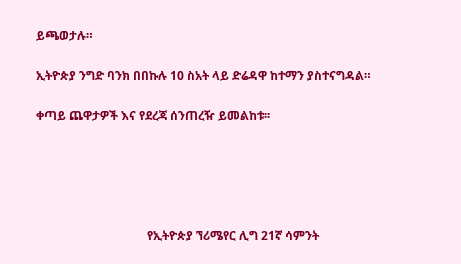ይጫወታሉ።

ኢትዮጵያ ንግድ ባንክ በበኩሉ 10 ስአት ላይ ድሬዳዋ ከተማን ያስተናግዳል።

ቀጣይ ጨዋታዎች እና የደረጃ ሰንጠረዥ ይመልከቱ፡፡





                                     የኢትዮጵያ ኘሪሜየር ሊግ 21ኛ ሳምንት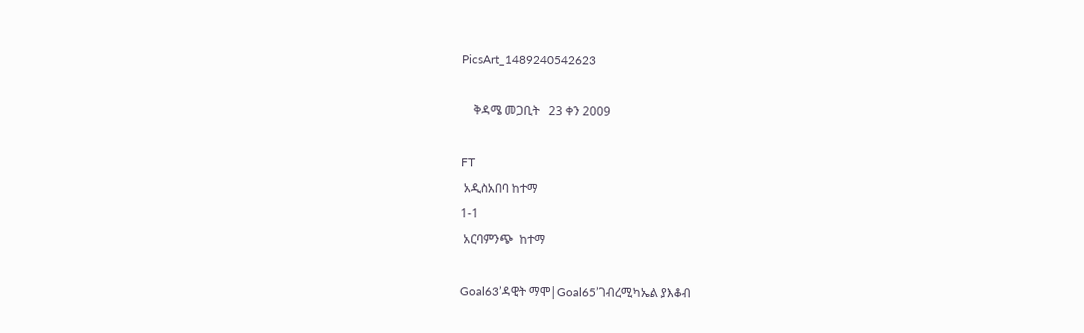PicsArt_1489240542623

    ቅዳሜ መጋቢት   23 ቀን 2009

FT
 አዲስአበባ ከተማ
1-1
 አርባምንጭ  ከተማ

Goal63’ዳዊት ማሞ|Goal65’ገብረሚካኤል ያእቆብ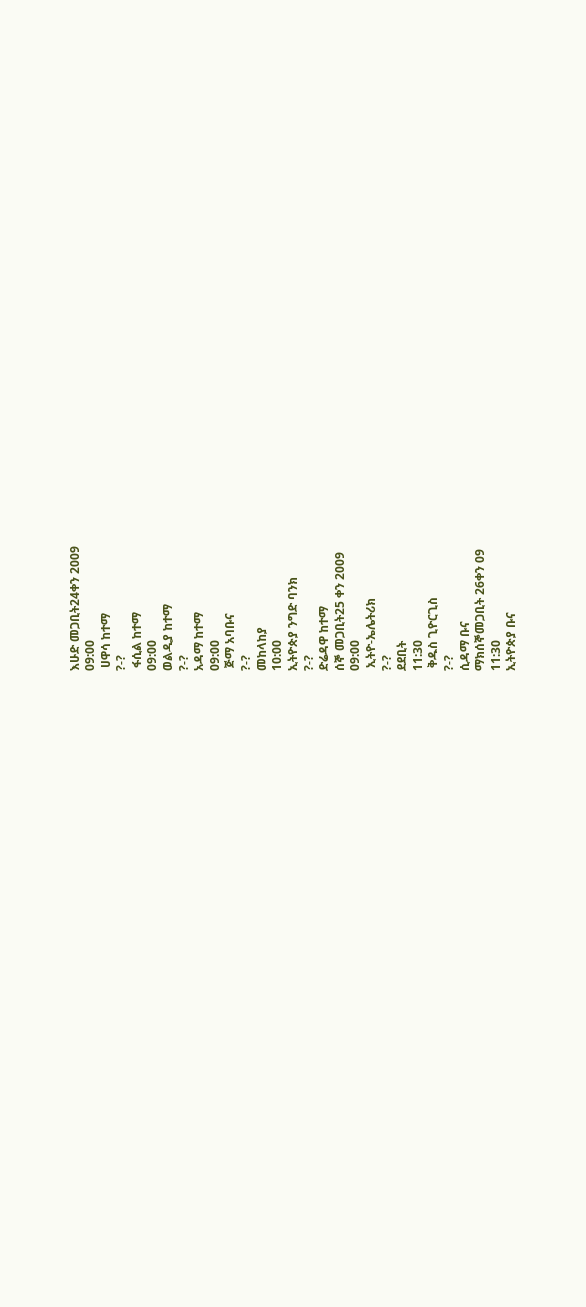እሁድ መጋቢት24ቀን 2009
09:00
 ሀዋሳ ከተማ
?-?
 ፋሲል ከተማ
09:00
ወልዲያ ከተማ
?-?
አዳማ ከተማ
09:00
 ጅማ አባቡና
?-?
መከላከያ
10:00
ኢትዮጵያ ንግድ ባንክ
?-?
ድሬዳዋ ከተማ
ሰኞ መጋቢት25 ቀን 2009
09:00
 ኢትዮ-ኤሌትሪክ
?-?
ደደቢት
11:30
 ቅዱስ ጊዮርጊስ
?-?
ሲዳማ ቡና
ማክሰኞመጋቢት 26ቀን 09
11:30
ኢትዮጵያ ቡና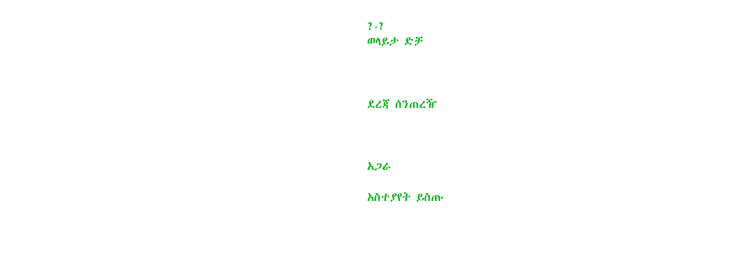?-?
ወላይታ ድቻ



ደረጃ ሰንጠረዥ



አጋራ

አስተያየት ይስጡ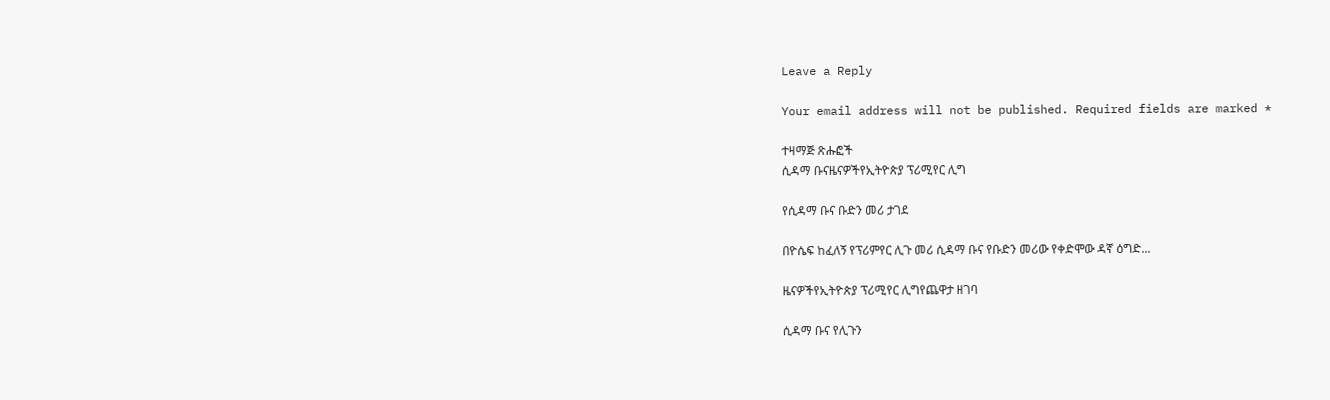Leave a Reply

Your email address will not be published. Required fields are marked *

ተዛማጅ ጽሑፎች
ሲዳማ ቡናዜናዎችየኢትዮጵያ ፕሪሚየር ሊግ

የሲዳማ ቡና ቡድን መሪ ታገደ

በዮሴፍ ከፈለኝ የፕሪምየር ሊጉ መሪ ሲዳማ ቡና የቡድን መሪው የቀድሞው ዳኛ ዕግድ...

ዜናዎችየኢትዮጵያ ፕሪሚየር ሊግየጨዋታ ዘገባ

ሲዳማ ቡና የሊጉን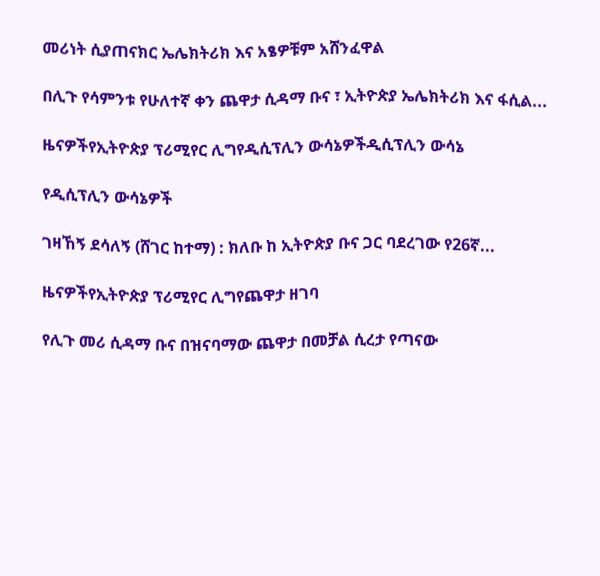መሪነት ሲያጠናክር ኤሌክትሪክ እና አፄዎቹም አሸንፈዋል

በሊጉ የሳምንቱ የሁለተኛ ቀን ጨዋታ ሲዳማ ቡና ፣ ኢትዮጵያ ኤሌክትሪክ እና ፋሲል...

ዜናዎችየኢትዮጵያ ፕሪሚየር ሊግየዲሲፕሊን ውሳኔዎችዲሲፕሊን ውሳኔ

የዲሲፕሊን ውሳኔዎች

ገዛኸኝ ደሳለኝ (ሸገር ከተማ) : ክለቡ ከ ኢትዮጵያ ቡና ጋር ባደረገው የ26ኛ...

ዜናዎችየኢትዮጵያ ፕሪሚየር ሊግየጨዋታ ዘገባ

የሊጉ መሪ ሲዳማ ቡና በዝናባማው ጨዋታ በመቻል ሲረታ የጣናው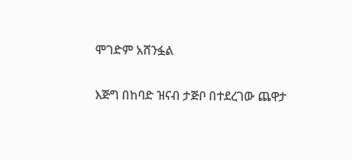ሞገድም አሸንፏል

እጅግ በከባድ ዝናብ ታጅቦ በተደረገው ጨዋታ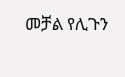መቻል የሊጉን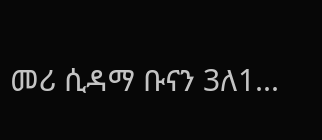መሪ ሲዳማ ቡናን 3ለ1...